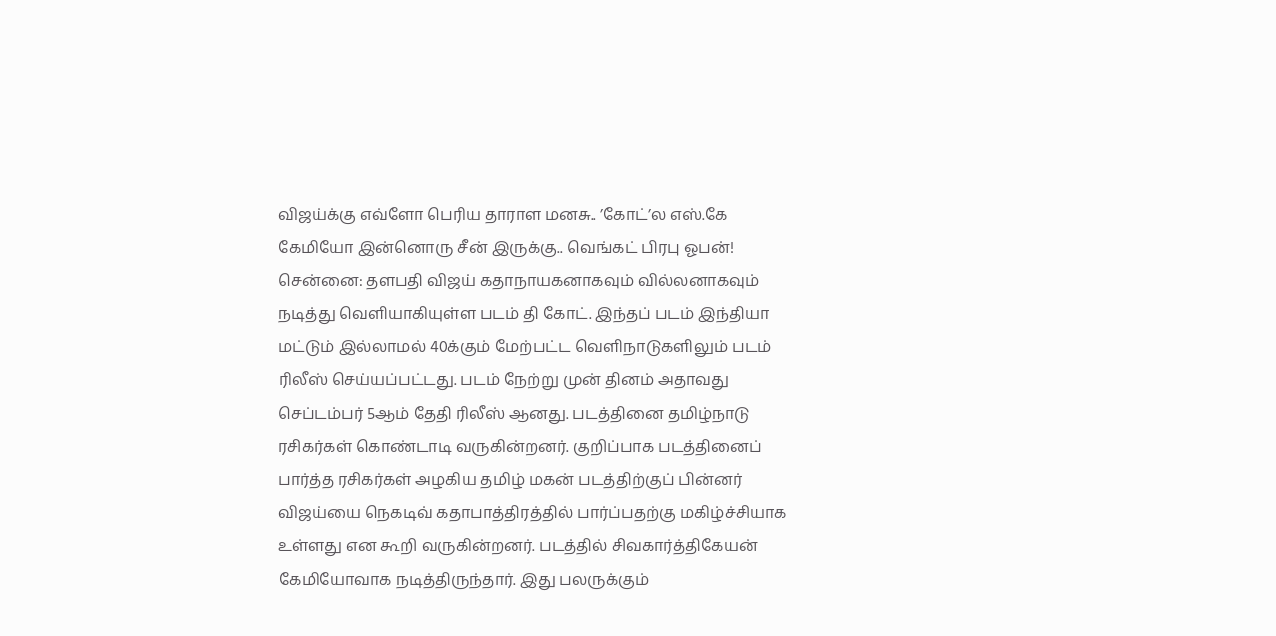விஜய்க்கு எவ்ளோ பெரிய தாராள மனசு.. ’கோட்’ல எஸ்.கே கேமியோ இன்னொரு சீன் இருக்கு.. வெங்கட் பிரபு ஓபன்!
சென்னை: தளபதி விஜய் கதாநாயகனாகவும் வில்லனாகவும் நடித்து வெளியாகியுள்ள படம் தி கோட். இந்தப் படம் இந்தியா மட்டும் இல்லாமல் 40க்கும் மேற்பட்ட வெளிநாடுகளிலும் படம் ரிலீஸ் செய்யப்பட்டது. படம் நேற்று முன் தினம் அதாவது செப்டம்பர் 5ஆம் தேதி ரிலீஸ் ஆனது. படத்தினை தமிழ்நாடு ரசிகர்கள் கொண்டாடி வருகின்றனர். குறிப்பாக படத்தினைப் பார்த்த ரசிகர்கள் அழகிய தமிழ் மகன் படத்திற்குப் பின்னர் விஜய்யை நெகடிவ் கதாபாத்திரத்தில் பார்ப்பதற்கு மகிழ்ச்சியாக உள்ளது என கூறி வருகின்றனர். படத்தில் சிவகார்த்திகேயன் கேமியோவாக நடித்திருந்தார். இது பலருக்கும்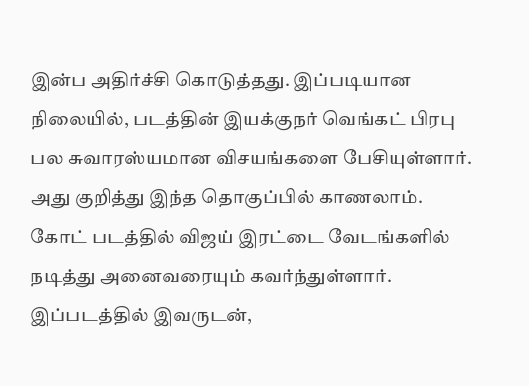இன்ப அதிர்ச்சி கொடுத்தது. இப்படியான நிலையில், படத்தின் இயக்குநர் வெங்கட் பிரபு பல சுவாரஸ்யமான விசயங்களை பேசியுள்ளார். அது குறித்து இந்த தொகுப்பில் காணலாம்.
கோட் படத்தில் விஜய் இரட்டை வேடங்களில் நடித்து அனைவரையும் கவர்ந்துள்ளார். இப்படத்தில் இவருடன்,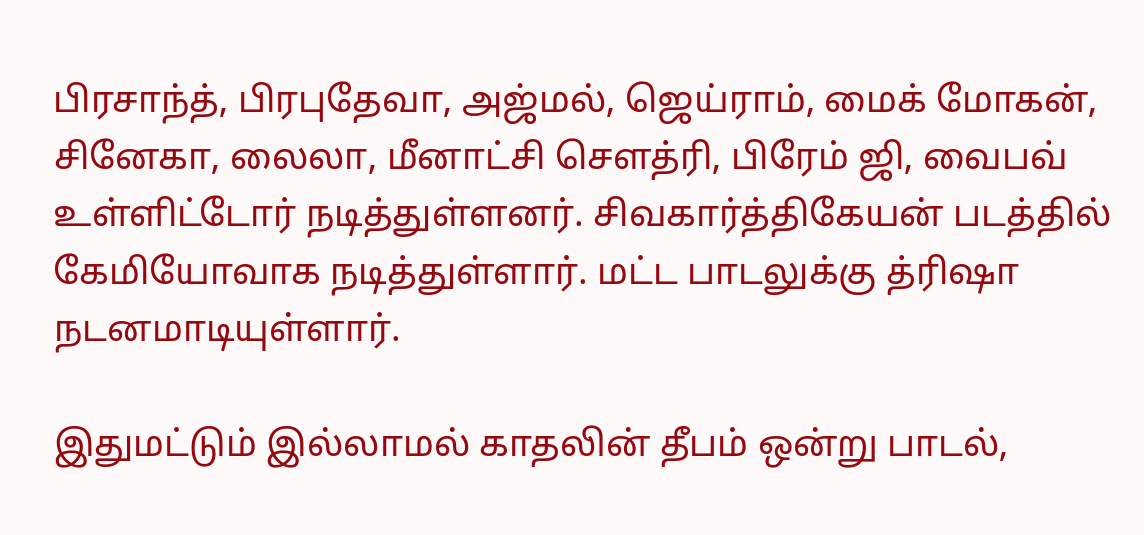பிரசாந்த், பிரபுதேவா, அஜ்மல், ஜெய்ராம், மைக் மோகன், சினேகா, லைலா, மீனாட்சி சௌத்ரி, பிரேம் ஜி, வைபவ் உள்ளிட்டோர் நடித்துள்ளனர். சிவகார்த்திகேயன் படத்தில் கேமியோவாக நடித்துள்ளார். மட்ட பாடலுக்கு த்ரிஷா நடனமாடியுள்ளார்.

இதுமட்டும் இல்லாமல் காதலின் தீபம் ஒன்று பாடல்,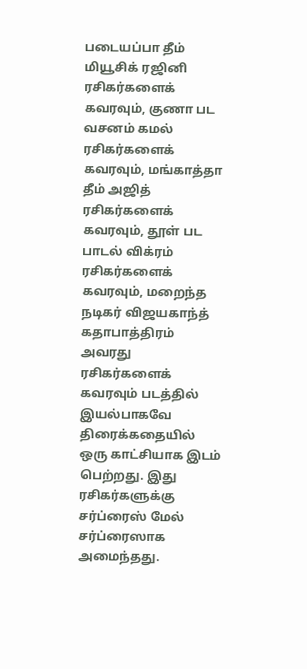படையப்பா தீம் மியூசிக் ரஜினி ரசிகர்களைக் கவரவும், குணா பட வசனம் கமல் ரசிகர்களைக் கவரவும், மங்காத்தா தீம் அஜித் ரசிகர்களைக் கவரவும், தூள் பட பாடல் விக்ரம் ரசிகர்களைக் கவரவும், மறைந்த நடிகர் விஜயகாந்த் கதாபாத்திரம் அவரது ரசிகர்களைக் கவரவும் படத்தில் இயல்பாகவே திரைக்கதையில் ஒரு காட்சியாக இடம் பெற்றது. இது ரசிகர்களுக்கு சர்ப்ரைஸ் மேல் சர்ப்ரைஸாக அமைந்தது.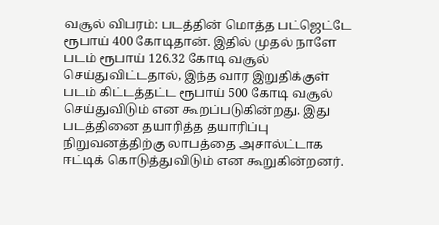வசூல் விபரம்: படத்தின் மொத்த பட்ஜெட்டே ரூபாய் 400 கோடிதான். இதில் முதல் நாளே படம் ரூபாய் 126.32 கோடி வசூல் செய்துவிட்டதால், இந்த வார இறுதிக்குள் படம் கிட்டத்தட்ட ரூபாய் 500 கோடி வசூல் செய்துவிடும் என கூறப்படுகின்றது. இது படத்தினை தயாரித்த தயாரிப்பு நிறுவனத்திற்கு லாபத்தை அசால்ட்டாக ஈட்டிக் கொடுத்துவிடும் என கூறுகின்றனர்.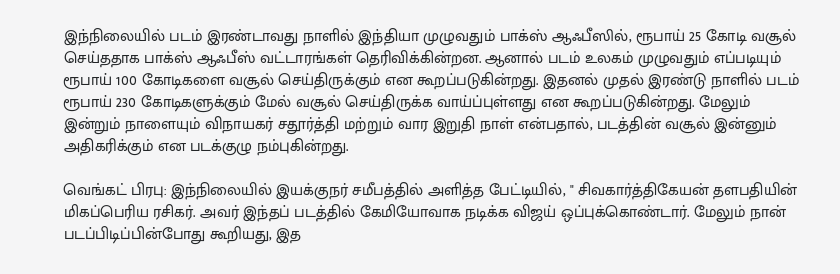இந்நிலையில் படம் இரண்டாவது நாளில் இந்தியா முழுவதும் பாக்ஸ் ஆஃபீஸில், ரூபாய் 25 கோடி வசூல் செய்ததாக பாக்ஸ் ஆஃபீஸ் வட்டாரங்கள் தெரிவிக்கின்றன. ஆனால் படம் உலகம் முழுவதும் எப்படியும் ரூபாய் 100 கோடிகளை வசூல் செய்திருக்கும் என கூறப்படுகின்றது. இதனல் முதல் இரண்டு நாளில் படம் ரூபாய் 230 கோடிகளுக்கும் மேல் வசூல் செய்திருக்க வாய்ப்புள்ளது என கூறப்படுகின்றது. மேலும் இன்றும் நாளையும் விநாயகர் சதூர்த்தி மற்றும் வார இறுதி நாள் என்பதால், படத்தின் வசூல் இன்னும் அதிகரிக்கும் என படக்குழு நம்புகின்றது.

வெங்கட் பிரபு: இந்நிலையில் இயக்குநர் சமீபத்தில் அளித்த பேட்டியில், " சிவகார்த்திகேயன் தளபதியின் மிகப்பெரிய ரசிகர். அவர் இந்தப் படத்தில் கேமியோவாக நடிக்க விஜய் ஒப்புக்கொண்டார். மேலும் நான் படப்பிடிப்பின்போது கூறியது, இத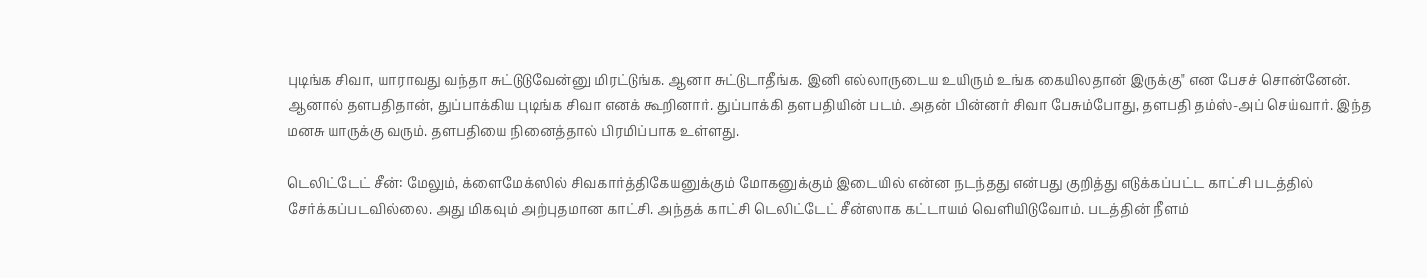புடிங்க சிவா, யாராவது வந்தா சுட்டுடுவேன்னு மிரட்டுங்க. ஆனா சுட்டுடாதீங்க. இனி எல்லாருடைய உயிரும் உங்க கையிலதான் இருக்கு" என பேசச் சொன்னேன். ஆனால் தளபதிதான், துப்பாக்கிய புடிங்க சிவா எனக் கூறினார். துப்பாக்கி தளபதியின் படம். அதன் பின்னர் சிவா பேசும்போது, தளபதி தம்ஸ்-அப் செய்வார். இந்த மனசு யாருக்கு வரும். தளபதியை நினைத்தால் பிரமிப்பாக உள்ளது.

டெலிட்டேட் சீன்: மேலும், க்ளைமேக்ஸில் சிவகார்த்திகேயனுக்கும் மோகனுக்கும் இடையில் என்ன நடந்தது என்பது குறித்து எடுக்கப்பட்ட காட்சி படத்தில் சேர்க்கப்படவில்லை. அது மிகவும் அற்புதமான காட்சி. அந்தக் காட்சி டெலிட்டேட் சீன்ஸாக கட்டாயம் வெளியிடுவோம். படத்தின் நீளம்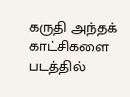கருதி அந்தக் காட்சிகளை படத்தில்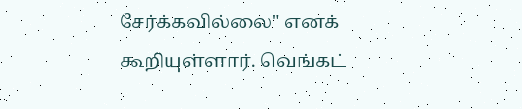சேர்க்கவில்லை" எனக் கூறியுள்ளார். வெங்கட்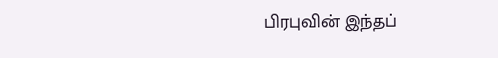பிரபுவின் இந்தப்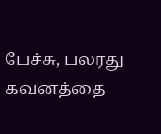பேச்சு, பலரது கவனத்தை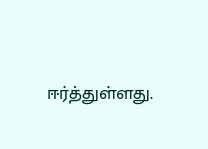ஈர்த்துள்ளது.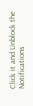Click it and Unblock the Notifications